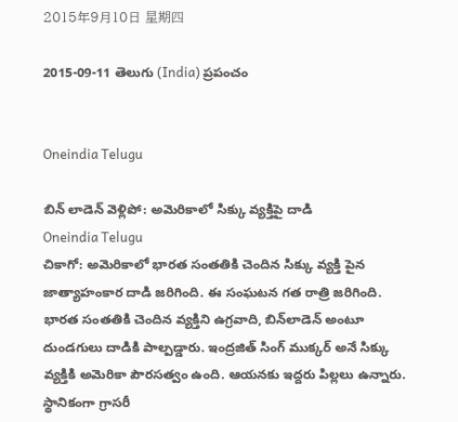2015年9月10日 星期四

2015-09-11 తెలుగు (India) ప్రపంచం


Oneindia Telugu

బిన్ లాడెన్ వెళ్లిపో: అమెరికాలో సిక్కు వ్యక్తిపై దాడి
Oneindia Telugu
చికాగో: అమెరికాలో భారత సంతతికి చెందిన సిక్కు వ్యక్తి పైన జాత్యాహంకార దాడి జరిగింది. ఈ సంఘటన గత రాత్రి జరిగింది. భారత సంతతికి చెందిన వ్యక్తిని ఉగ్రవాది, బిన్‌లాడెన్‌ అంటూ దుండగులు దాడికి పాల్పడ్డారు. ఇంద్రజిత్‌ సింగ్‌ ముక్కర్ అనే సిక్కు వ్యక్తికి అమెరికా పౌరసత్వం ఉంది. ఆయనకు ఇద్దరు పిల్లలు ఉన్నారు. స్థానికంగా గ్రాసరీ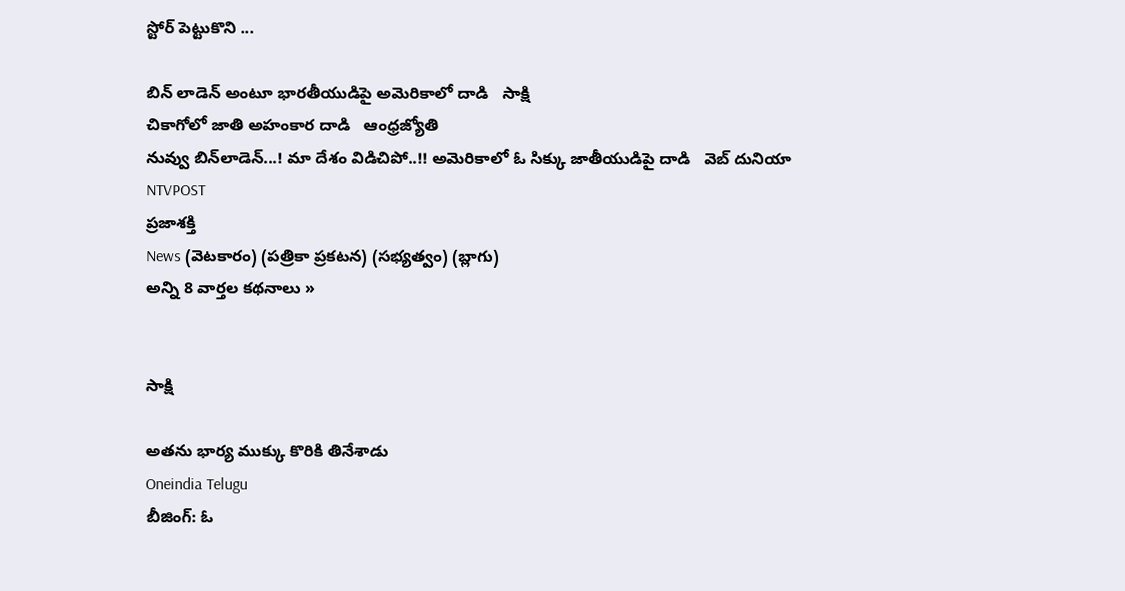స్టోర్‌ పెట్టుకొని ...

బిన్ లాడెన్ అంటూ భారతీయుడిపై అమెరికాలో దాడి   సాక్షి
చికాగోలో జాతి అహంకార దాడి   ఆంధ్రజ్యోతి
నువ్వు బిన్‌లాడెన్...! మా దేశం విడిచిపో..!! అమెరికాలో ఓ సిక్కు జాతీయుడిపై దాడి   వెబ్ దునియా
NTVPOST
ప్రజాశక్తి
News (వెటకారం) (పత్రికా ప్రకటన) (సభ్యత్వం) (బ్లాగు)
అన్ని 8 వార్తల కథనాలు »


సాక్షి

అతను భార్య ముక్కు కొరికి తినేశాడు
Oneindia Telugu
బీజింగ్: ఓ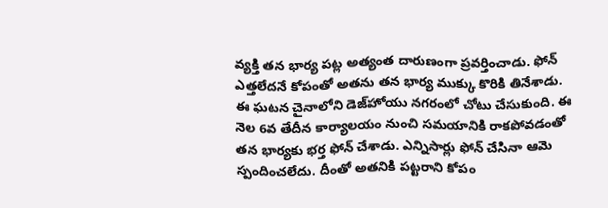వ్యక్తి తన భార్య పట్ల అత్యంత దారుణంగా ప్రవర్తించాడు. ఫోన్ ఎత్తలేదనే కోపంతో అతను తన భార్య ముక్కు కొరికి తినేశాడు. ఈ ఘటన చైనాలోని డెజ్‌హోయు నగరంలో చోటు చేసుకుంది. ఈ నెల 6వ తేదీన కార్యాలయం నుంచి సమయానికి రాకపోవడంతో తన భార్యకు భర్త ఫోన్ చేశాడు. ఎన్నిసార్లు ఫోన్ చేసినా ఆమె స్పందించలేదు. దీంతో అతనికి పట్టరాని కోపం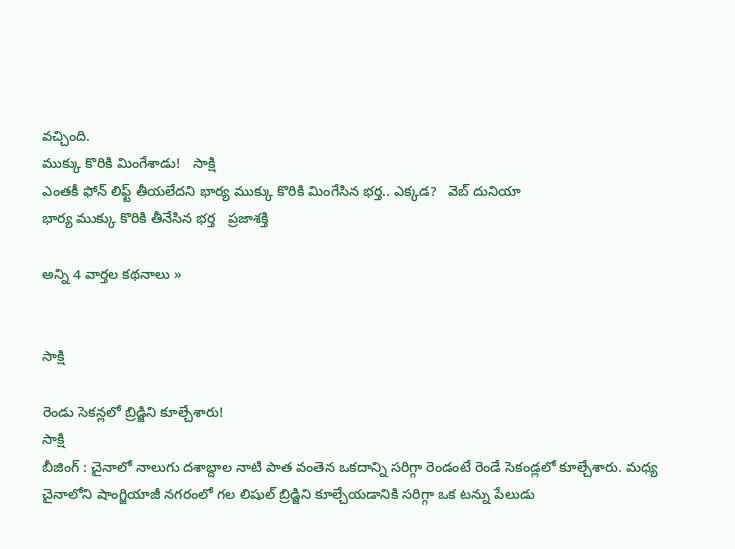వచ్చింది.
ముక్కు కొరికి మింగేశాడు!   సాక్షి
ఎంతకీ ఫోన్ లిఫ్ట్ తీయలేదని భార్య ముక్కు కొరికి మింగేసిన భర్త.. ఎక్కడ?   వెబ్ దునియా
భార్య ముక్కు కొరికి తీనేసిన భ‌ర్త‌   ప్రజాశక్తి

అన్ని 4 వార్తల కథనాలు »


సాక్షి

రెండు సెకన్లలో బ్రిడ్జిని కూల్చేశారు!
సాక్షి
బీజింగ్ : చైనాలో నాలుగు దశాబ్దాల నాటి పాత వంతెన ఒకదాన్ని సరిగ్గా రెండంటే రెండే సెకండ్లలో కూల్చేశారు. మధ్య చైనాలోని షాంగ్జియాజీ నగరంలో గల లిషుల్ బ్రిడ్జిని కూల్చేయడానికి సరిగ్గా ఒక టన్ను పేలుడు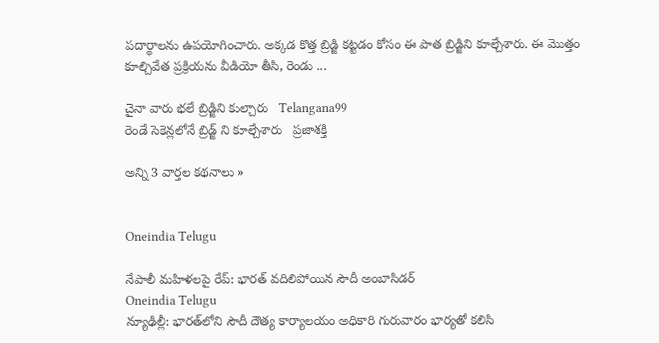పదార్థాలను ఉపయోగించారు. అక్కడ కొత్త బ్రిడ్జి కట్టడం కోసం ఈ పాత బ్రిడ్జిని కూల్చేశారు. ఈ మొత్తం కూల్చివేత ప్రక్రియను వీడియో తీసి, రెండు ...

చైనా వారు భలే బ్రిడ్జిని కుల్చారు   Telangana99
రెండే సెకెన్లలోనే బ్రిడ్జ్ ని కూల్చే‌శారు   ప్రజాశక్తి

అన్ని 3 వార్తల కథనాలు »


Oneindia Telugu

నేపాలీ మహిళలపై రేప్: భారత్ వదిలిపోయిన సౌదీ అంబాసిడర్
Oneindia Telugu
న్యూఢిల్లీ: భారత్‌లోని సౌదీ దౌత్య కార్యాలయం అధికారి గురువారం భార్యతో కలిసి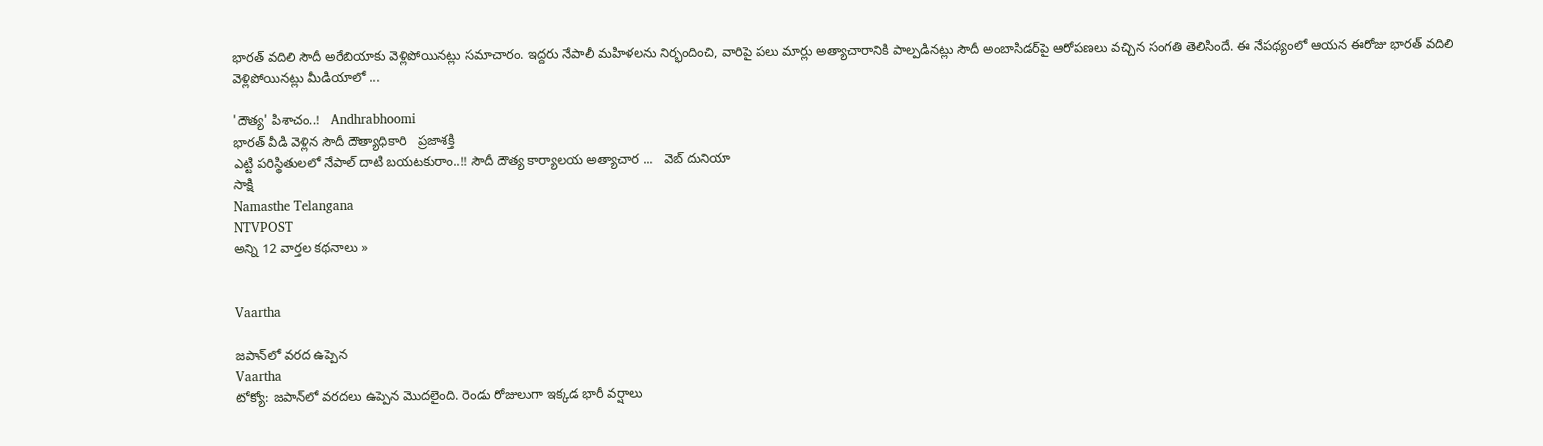భారత్ వదిలి సౌదీ అరేబియాకు వెళ్లిపోయినట్లు సమాచారం. ఇద్దరు నేపాలీ మహిళలను నిర్భందించి, వారిపై పలు మార్లు అత్యాచారానికి పాల్పడినట్లు సౌదీ అంబాసిడర్‌పై ఆరోపణలు వచ్చిన సంగతి తెలిసిందే. ఈ నేపథ్యంలో ఆయన ఈరోజు భారత్ వదిలి వెళ్లిపోయినట్లు మీడియాలో ...

'దౌత్య' పిశాచం..!   Andhrabhoomi
భారత్‌ వీడి వెళ్లిన సౌదీ దౌత్యాధికారి   ప్రజాశక్తి
ఎట్టి పరిస్థితులలో నేపాల్ దాటి బయటకురాం..!! సౌదీ దౌత్య కార్యాలయ అత్యాచార ...   వెబ్ దునియా
సాక్షి
Namasthe Telangana
NTVPOST
అన్ని 12 వార్తల కథనాలు »


Vaartha

జపాన్‌లో వరద ఉప్పెన
Vaartha
టోక్యో: జపాన్‌లో వరదలు ఉప్పెన మొదలైంది. రెండు రోజులుగా ఇక్కడ భారీ వర్షాలు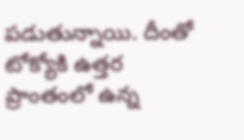పడుతున్నాయి. దీంతో టోక్యోకి ఉత్తర ప్రాంతంలో ఉన్న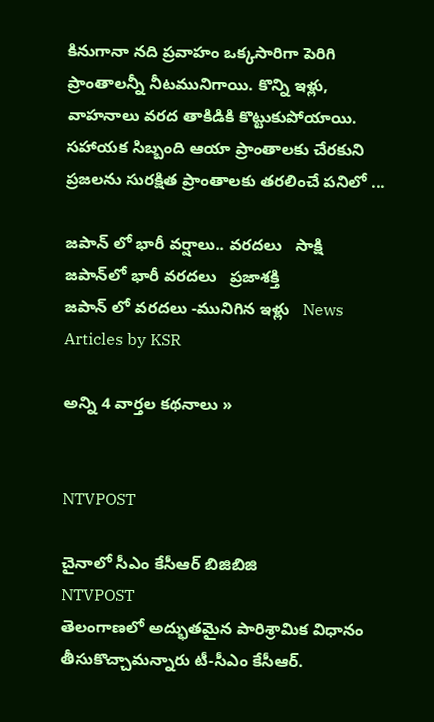కినుగానా నది ప్రవాహం ఒక్కసారిగా పెరిగి ప్రాంతాలన్నీ నీటమునిగాయి. కొన్ని ఇళ్లు, వాహనాలు వరద తాకిడికి కొట్టుకుపోయాయి. సహాయక సిబ్బంది ఆయా ప్రాంతాలకు చేరకుని ప్రజలను సురక్షిత ప్రాంతాలకు తరలించే పనిలో ...

జపాన్ లో భారీ వర్షాలు.. వరదలు   సాక్షి
జపాన్‌లో భారీ వరదలు   ప్రజాశక్తి
జపాన్ లో వరదలు -మునిగిన ఇళ్లు   News Articles by KSR

అన్ని 4 వార్తల కథనాలు »


NTVPOST

చైనాలో సీఎం కేసీఆర్ బిజిబిజి
NTVPOST
తెలంగాణలో అద్భుతమైన పారిశ్రామిక విధానం తీసుకొచ్చామన్నారు టీ-సీఎం కేసీఆర్.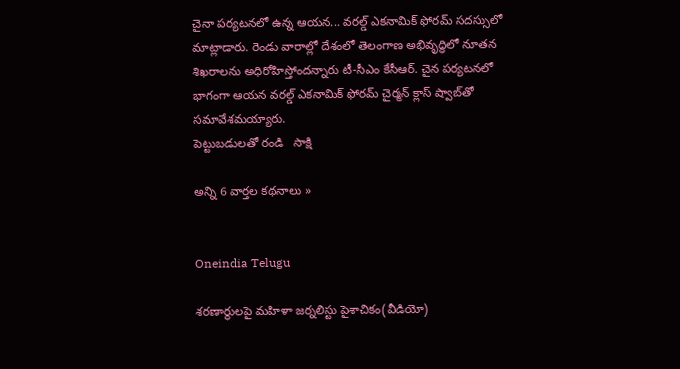చైనా పర్యటనలో ఉన్న ఆయన... వరల్డ్‌ ఎకనామిక్‌ ఫోరమ్‌ సదస్సులో మాట్లాడారు. రెండు వారాల్లో దేశంలో తెలంగాణ అభివృద్ధిలో నూతన శిఖరాలను అధిరోహిస్తోందన్నారు టీ-సీఎం కేసీఆర్‌. చైన పర్యటనలో భాగంగా ఆయన వరల్డ్‌ ఎకనామిక్‌ ఫోరమ్‌ చైర్మన్‌ క్లాస్‌ ష్వాబ్‌తో సమావేశమయ్యారు.
పెట్టుబడులతో రండి   సాక్షి

అన్ని 6 వార్తల కథనాలు »


Oneindia Telugu

శరణార్థులపై మహిళా జర్నలిస్టు పైశాచికం(వీడియో)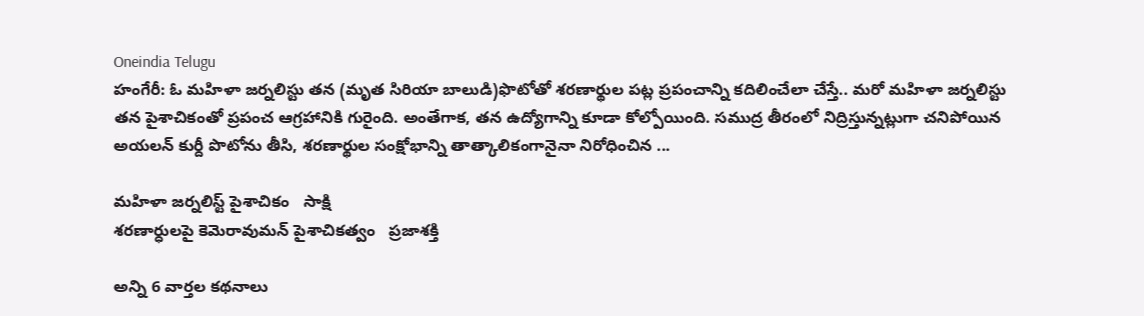Oneindia Telugu
హంగేరీ: ఓ మహిళా జర్నలిస్టు తన (మృత సిరియా బాలుడి)ఫొటోతో శరణార్థుల పట్ల ప్రపంచాన్ని కదిలించేలా చేస్తే.. మరో మహిళా జర్నలిస్టు తన పైశాచికంతో ప్రపంచ ఆగ్రహానికి గురైంది. అంతేగాక, తన ఉద్యోగాన్ని కూడా కోల్పోయింది. సముద్ర తీరంలో నిద్రిస్తున్నట్లుగా చనిపోయిన అయలన్ కుర్దీ పొటోను తీసి, శరణార్థుల సంక్షోభాన్ని తాత్కాలికంగానైనా నిరోధించిన ...

మహిళా జర్నలిస్ట్ పైశాచికం   సాక్షి
శరణార్ధులపై కెమెరావుమన్‌ పైశాచికత్వం   ప్రజాశక్తి

అన్ని 6 వార్తల కథనాలు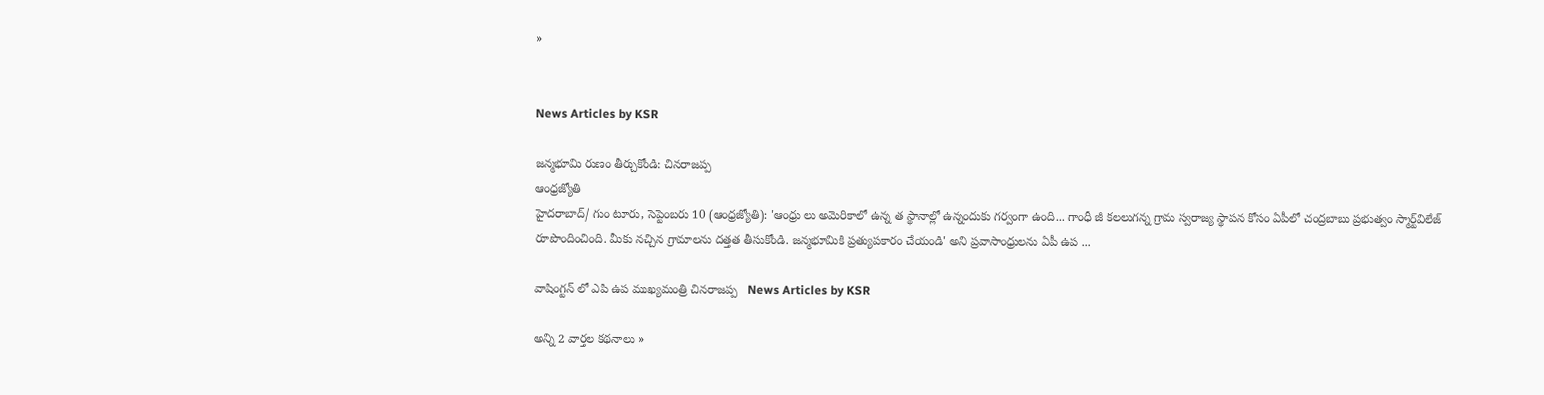»


News Articles by KSR

జన్మభూమి రుణం తీర్చుకోండి: చినరాజప్ప
ఆంధ్రజ్యోతి
హైదరాబాద్‌/ గుం టూరు, సెప్టెంబరు 10 (ఆంధ్రజ్యోతి): 'ఆంధ్రు లు అమెరికాలో ఉన్న త స్థానాల్లో ఉన్నందుకు గర్వంగా ఉంది... గాంధీ జీ కలలుగన్న గ్రామ స్వరాజ్య స్థాపన కోసం ఏపీలో చంద్రబాబు ప్రభుత్వం స్మార్ట్‌విలేజ్‌ రూపొందించింది. మీకు నచ్చిన గ్రామాలను దత్తత తీసుకోండి. జన్మభూమికి ప్రత్యుపకారం చేయండి' అని ప్రవాసాంధ్రులను ఏపీ ఉప ...

వాషింగ్టన్ లో ఎపి ఉప ముఖ్యమంత్రి చినరాజప్ప   News Articles by KSR

అన్ని 2 వార్తల కథనాలు »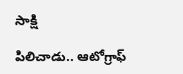సాక్షి

పిలిచాడు.. ఆటోగ్రాఫ్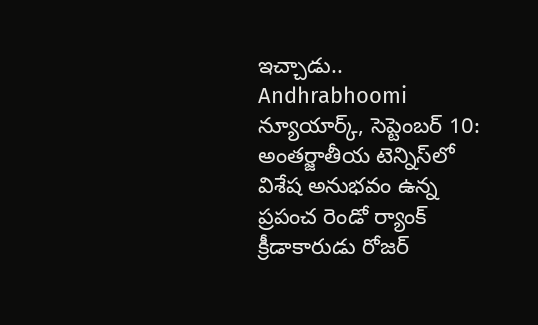ఇచ్చాడు..
Andhrabhoomi
న్యూయార్క్, సెప్టెంబర్ 10: అంతర్జాతీయ టెన్నిస్‌లో విశేష అనుభవం ఉన్న ప్రపంచ రెండో ర్యాంక్ క్రీడాకారుడు రోజర్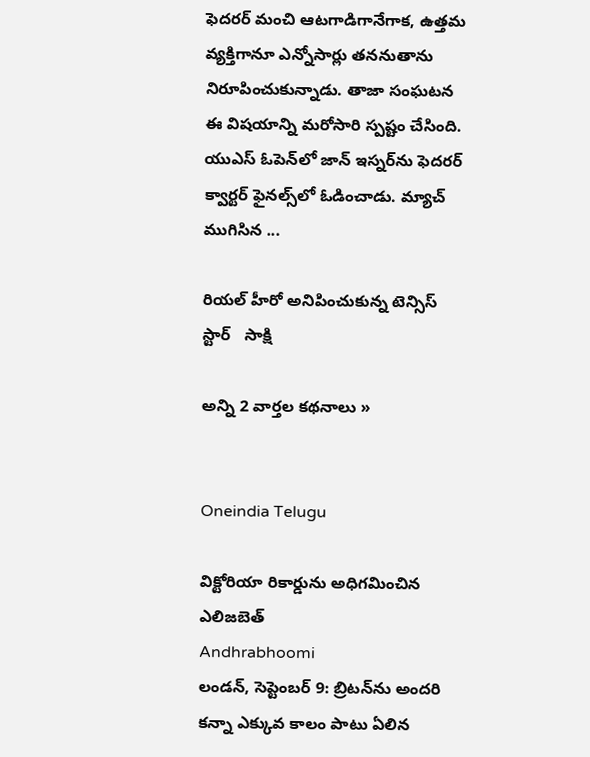ఫెదరర్ మంచి ఆటగాడిగానేగాక, ఉత్తమ వ్యక్తిగానూ ఎన్నోసార్లు తననుతాను నిరూపించుకున్నాడు. తాజా సంఘటన ఈ విషయాన్ని మరోసారి స్పష్టం చేసింది. యుఎస్ ఓపెన్‌లో జాన్ ఇస్నర్‌ను ఫెదరర్ క్వార్టర్ ఫైనల్స్‌లో ఓడించాడు. మ్యాచ్ ముగిసిన ...

రియల్ హీరో అనిపించుకున్న టెన్సిస్ స్టార్   సాక్షి

అన్ని 2 వార్తల కథనాలు »


Oneindia Telugu

విక్టోరియా రికార్డును అధిగమించిన ఎలిజబెత్
Andhrabhoomi
లండన్, సెప్టెంబర్ 9: బ్రిటన్‌ను అందరి కన్నా ఎక్కువ కాలం పాటు ఏలిన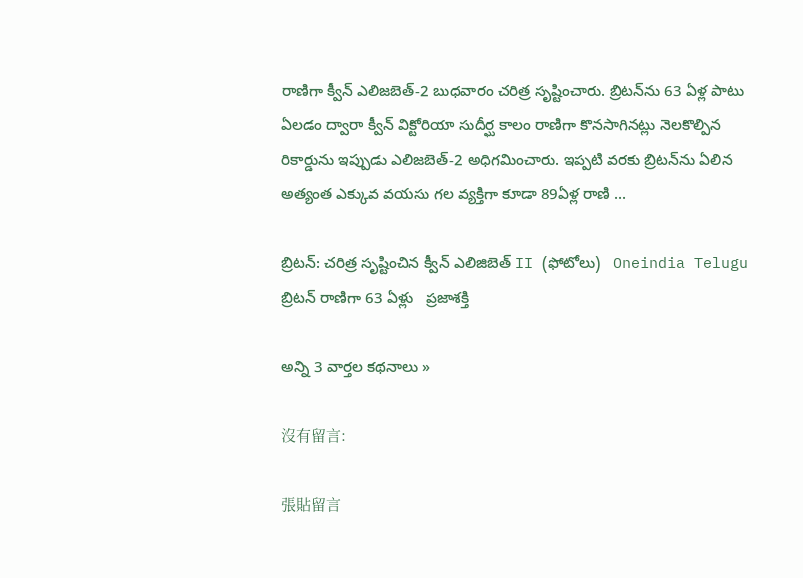రాణిగా క్వీన్ ఎలిజబెత్-2 బుధవారం చరిత్ర సృష్టించారు. బ్రిటన్‌ను 63 ఏళ్ల పాటు ఏలడం ద్వారా క్వీన్ విక్టోరియా సుదీర్ఘ కాలం రాణిగా కొనసాగినట్లు నెలకొల్పిన రికార్డును ఇప్పుడు ఎలిజబెత్-2 అధిగమించారు. ఇప్పటి వరకు బ్రిటన్‌ను ఏలిన అత్యంత ఎక్కువ వయసు గల వ్యక్తిగా కూడా 89ఏళ్ల రాణి ...

బ్రిటన్: చరిత్ర సృష్టించిన క్వీన్ ఎలిజిబెత్ II (ఫోటోలు)   Oneindia Telugu
బ్రిటన్‌ రాణిగా 63 ఏళ్లు   ప్రజాశక్తి

అన్ని 3 వార్తల కథనాలు »

沒有留言:

張貼留言